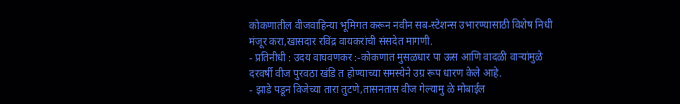कोकणातील वीजवाहिन्या भूमिगत करून नवीन सब-स्टेशन्स उभारण्यासाठी विशेष निधी मंजूर करा,खासदार रविंद्र वायकरांची संसदेत मागणी.
- प्रतिनीधी : उदय वाघवणकर :-कोकणात मुसळधार पा ऊस आणि वादळी वाऱ्यांमुळे दरवर्षी वीज पुरवठा खंडि त होण्याच्या समस्येने उग्र रूप धारण केले आहे.
- झाडे पडून विजेच्या तारा तुटणे,तासनतास वीज गेल्यामु ळे मोबाईल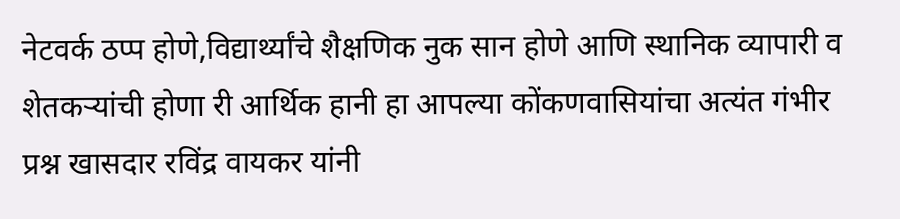नेटवर्क ठप्प होणे,विद्यार्थ्यांचे शैक्षणिक नुक सान होणे आणि स्थानिक व्यापारी व शेतकऱ्यांची होणा री आर्थिक हानी हा आपल्या कोंकणवासियांचा अत्यंत गंभीर प्रश्न खासदार रविंद्र वायकर यांनी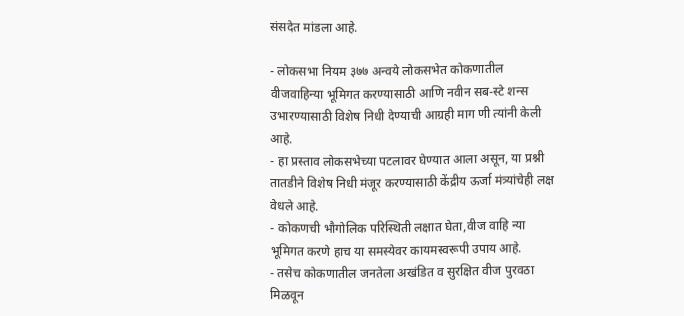संसदेत मांडला आहे.

- लोकसभा नियम ३७७ अन्वये लोकसभेत कोकणातील वीजवाहिन्या भूमिगत करण्यासाठी आणि नवीन सब-स्टे शन्स उभारण्यासाठी विशेष निधी देण्याची आग्रही माग णी त्यांनी केली आहे.
- हा प्रस्ताव लोकसभेच्या पटलावर घेण्यात आला असून, या प्रश्नी तातडीने विशेष निधी मंजूर करण्यासाठी केंद्रीय ऊर्जा मंत्र्यांचेही लक्ष वेधले आहे.
- कोकणची भौगोलिक परिस्थिती लक्षात घेता,वीज वाहि न्या भूमिगत करणे हाच या समस्येवर कायमस्वरूपी उपाय आहे.
- तसेच कोकणातील जनतेला अखंडित व सुरक्षित वीज पुरवठा मिळवून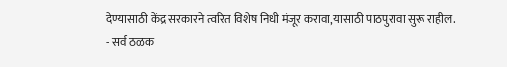देण्यासाठी केंद्र सरकारने त्वरित विशेष निधी मंजूर करावा,यासाठी पाठपुरावा सुरू राहील.
- सर्व ठळक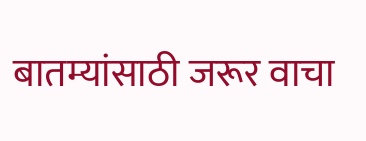बातम्यांसाठी जरूर वाचा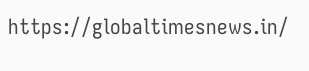https://globaltimesnews.in/